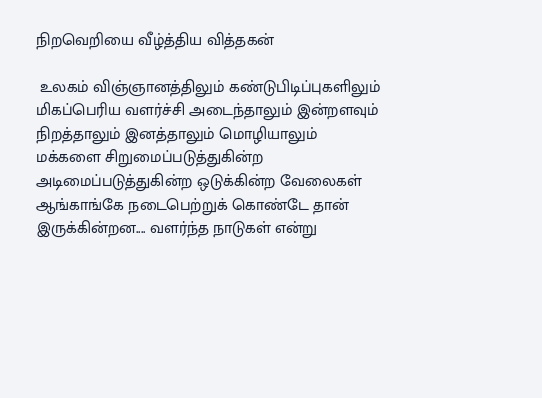நிறவெறியை வீழ்த்திய வித்தகன்

 உலகம் விஞ்ஞானத்திலும் கண்டுபிடிப்புகளிலும் மிகப்பெரிய வளர்ச்சி அடைந்தாலும் இன்றளவும் நிறத்தாலும் இனத்தாலும் மொழியாலும் மக்களை சிறுமைப்படுத்துகின்ற அடிமைப்படுத்துகின்ற ஒடுக்கின்ற வேலைகள் ஆங்காங்கே நடைபெற்றுக் கொண்டே தான் இருக்கின்றன.... வளர்ந்த நாடுகள் என்று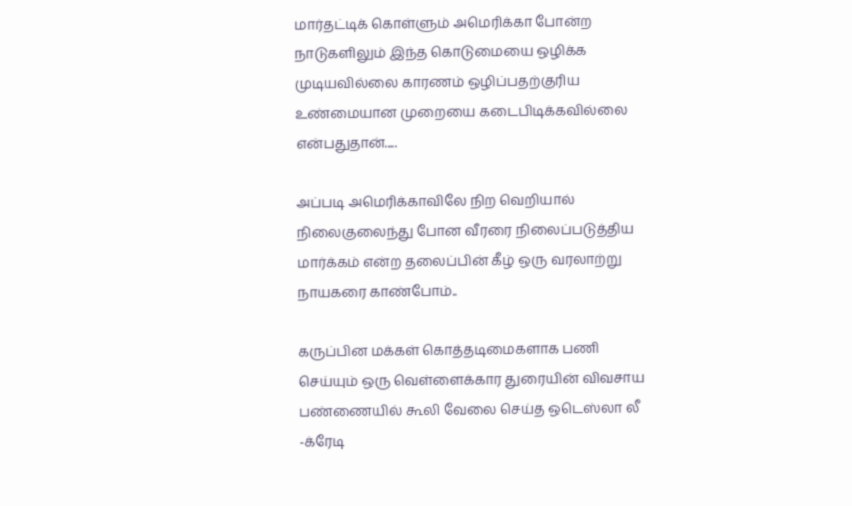மார்தட்டிக் கொள்ளும் அமெரிக்கா போன்ற நாடுகளிலும் இந்த கொடுமையை ஒழிக்க முடியவில்லை காரணம் ஒழிப்பதற்குரிய உண்மையான முறையை கடைபிடிக்கவில்லை என்பதுதான்.....

அப்படி அமெரிக்காவிலே நிற வெறியால் நிலைகுலைந்து போன வீரரை நிலைப்படுத்திய மார்க்கம் என்ற தலைப்பின் கீழ் ஒரு வரலாற்று நாயகரை காண்போம்..

கருப்பின மக்கள் கொத்தடிமைகளாக பணி செய்யும் ஒரு வெள்ளைக்கார துரையின் விவசாய பண்ணையில் கூலி வேலை செய்த ஒடெஸ்லா லீ -க்ரேடி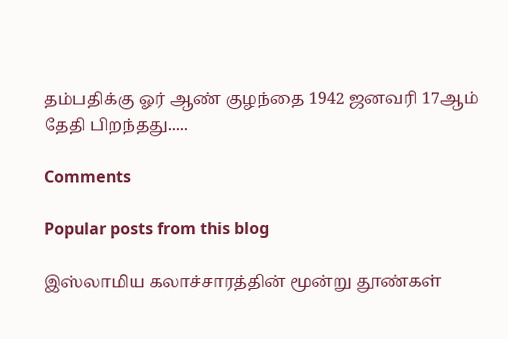தம்பதிக்கு ஓர் ஆண் குழந்தை 1942 ஜனவரி 17ஆம் தேதி பிறந்தது.....

Comments

Popular posts from this blog

இஸ்லாமிய கலாச்சாரத்தின் மூன்று தூண்கள்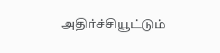அதிர்ச்சியூட்டும்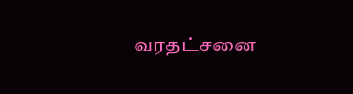வரதட்சனை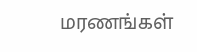மரணங்கள்